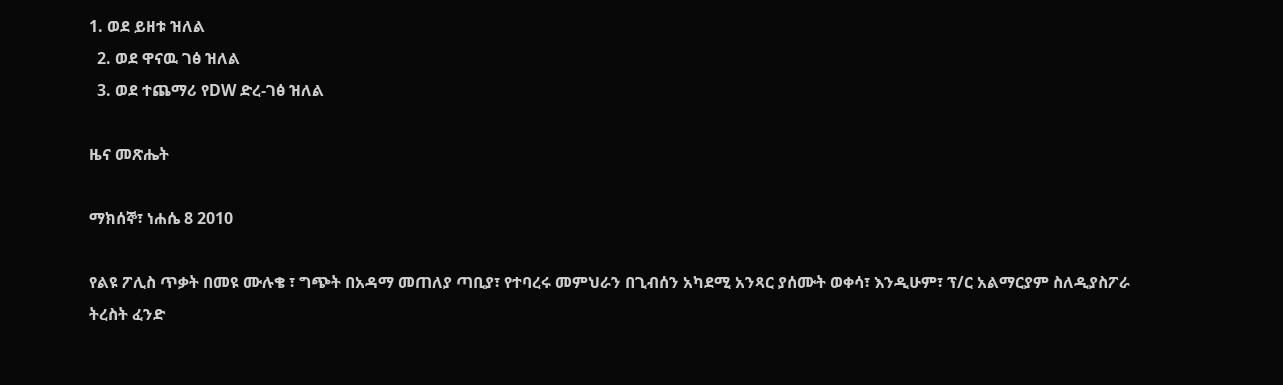1. ወደ ይዘቱ ዝለል
  2. ወደ ዋናዉ ገፅ ዝለል
  3. ወደ ተጨማሪ የDW ድረ-ገፅ ዝለል

ዜና መጽሔት

ማክሰኞ፣ ነሐሴ 8 2010

የልዩ ፖሊስ ጥቃት በመዩ ሙሉቄ ፣ ግጭት በአዳማ መጠለያ ጣቢያ፣ የተባረሩ መምህራን በጊብሰን አካደሚ አንጻር ያሰሙት ወቀሳ፣ እንዲሁም፣ ፕ/ር አልማርያም ስለዲያስፖራ ትረስት ፈንድ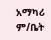አማካሪ ም/ቤት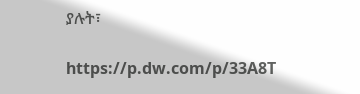ያሉት፣

https://p.dw.com/p/33A8T